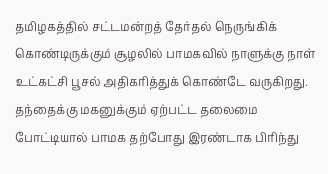தமிழகத்தில் சட்டமன்றத் தேர்தல் நெருங்கிக் கொண்டிருக்கும் சூழலில் பாமகவில் நாளுக்கு நாள் உட்கட்சி பூசல் அதிகரித்துக் கொண்டே வருகிறது. தந்தைக்கு மகனுக்கும் ஏற்பட்ட தலைமை போட்டியால் பாமக தற்போது இரண்டாக பிரிந்து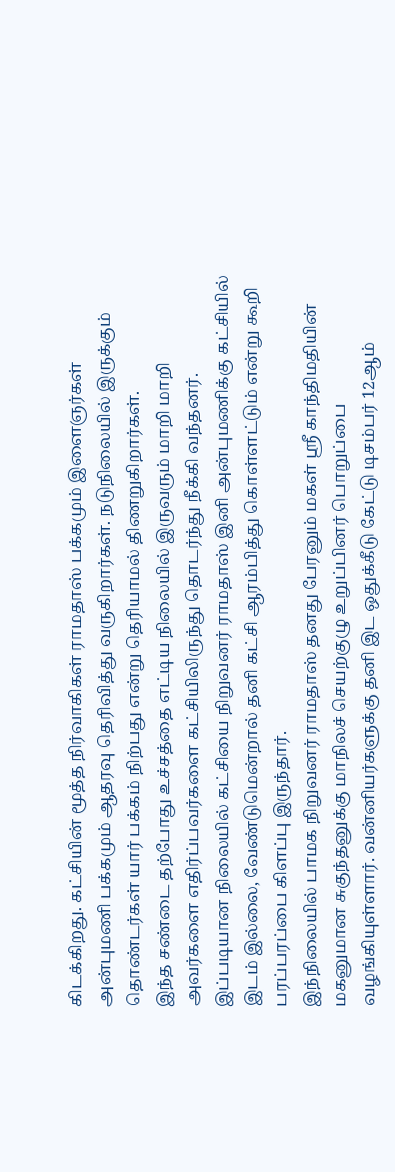கிடக்கிறது. கட்சியின் மூத்த நிர்வாகிகள் ராமதாஸ் பக்கமும் இளைஞர்கள் அன்புமணி பக்கமும் ஆதரவு தெரிவித்து வருகிறார்கள். நடுநிலையில் இருக்கும் தொண்டர்கள் யார் பக்கம் நிற்பது என்று தெரியாமல் திணறுகிறார்கள்.
இந்த சண்டை தற்போது உச்சத்தை எட்டிய நிலையில் இருவரும் மாறி மாறி அவர்களை எதிர்ப்பவர்களை கட்சியிலிருந்து தொடர்ந்து நீக்கி வந்தனர். இப்படியான நிலையில் கட்சியை நிறுவனர் ராமதாஸ் இனி அன்புமணிக்கு கட்சியில் இடம் இல்லை, வேண்டுமென்றால் தனி கட்சி ஆரம்பித்து கொள்ளட்டும் என்று கூறி பரப்பரப்பை கிளப்பு இருந்தார்.
இந்நிலையில் பாமக நிறுவனர் ராமதாஸ் தனது பேரனும் மகள் ஸ்ரீ காந்திமதியின் மகனுமான சுகுந்தனுக்கு மாநிலச் செயற்குழு உறுப்பினர் பொறுப்பை வழங்கியுள்ளார். வன்னியர்களுக்கு தனி இட ஒதுக்கீடு கேட்டு டிசம்பர் 12ஆம்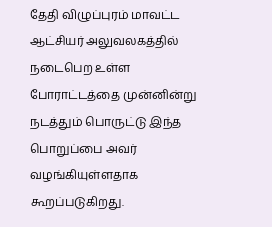தேதி விழுப்புரம் மாவட்ட ஆட்சியர் அலுவலகத்தில் நடைபெற உள்ள போராட்டத்தை முன்னின்று நடத்தும் பொருட்டு இந்த பொறுப்பை அவர் வழங்கியுள்ளதாக கூறப்படுகிறது.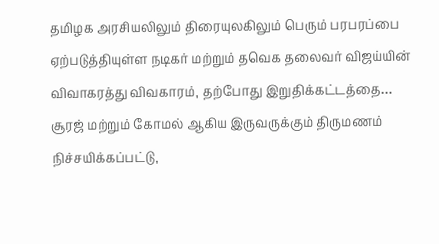தமிழக அரசியலிலும் திரையுலகிலும் பெரும் பரபரப்பை ஏற்படுத்தியுள்ள நடிகர் மற்றும் தவெக தலைவர் விஜய்யின் விவாகரத்து விவகாரம், தற்போது இறுதிக்கட்டத்தை…
சூரஜ் மற்றும் கோமல் ஆகிய இருவருக்கும் திருமணம் நிச்சயிக்கப்பட்டு,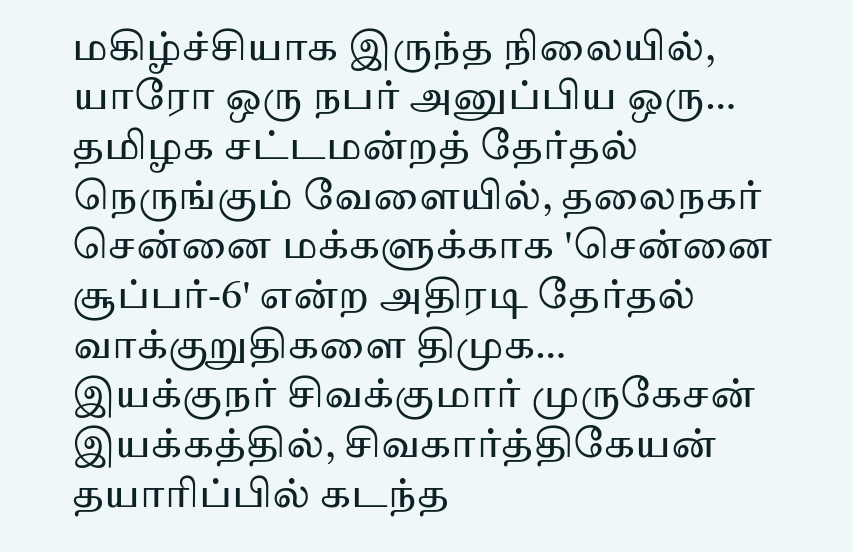மகிழ்ச்சியாக இருந்த நிலையில், யாரோ ஒரு நபர் அனுப்பிய ஒரு…
தமிழக சட்டமன்றத் தேர்தல் நெருங்கும் வேளையில், தலைநகர் சென்னை மக்களுக்காக 'சென்னை சூப்பர்-6' என்ற அதிரடி தேர்தல் வாக்குறுதிகளை திமுக…
இயக்குநர் சிவக்குமார் முருகேசன் இயக்கத்தில், சிவகார்த்திகேயன் தயாரிப்பில் கடந்த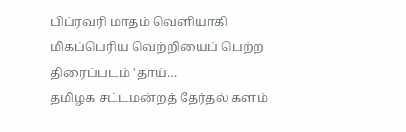பிப்ரவரி மாதம் வெளியாகி மிகப்பெரிய வெற்றியைப் பெற்ற திரைப்படம் 'தாய்…
தமிழக சட்டமன்றத் தேர்தல் களம்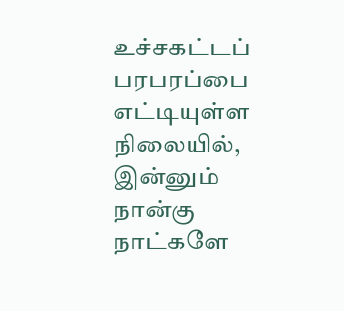உச்சகட்டப் பரபரப்பை எட்டியுள்ள நிலையில், இன்னும் நான்கு நாட்களே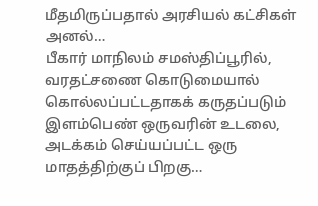மீதமிருப்பதால் அரசியல் கட்சிகள் அனல்…
பீகார் மாநிலம் சமஸ்திப்பூரில், வரதட்சணை கொடுமையால் கொல்லப்பட்டதாகக் கருதப்படும் இளம்பெண் ஒருவரின் உடலை, அடக்கம் செய்யப்பட்ட ஒரு மாதத்திற்குப் பிறகு…